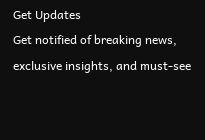Get Updates
Get notified of breaking news, exclusive insights, and must-see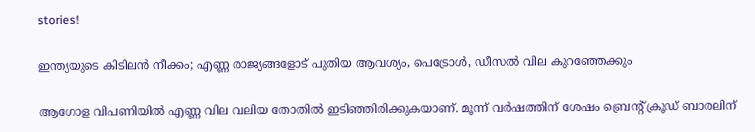stories!

ഇന്ത്യയുടെ കിടിലന്‍ നീക്കം; എണ്ണ രാജ്യങ്ങളോട് പുതിയ ആവശ്യം, പെട്രോള്‍, ഡീസല്‍ വില കുറഞ്ഞേക്കും

ആഗോള വിപണിയില്‍ എണ്ണ വില വലിയ തോതില്‍ ഇടിഞ്ഞിരിക്കുകയാണ്. മൂന്ന് വര്‍ഷത്തിന് ശേഷം ബ്രെന്റ് ക്രൂഡ് ബാരലിന്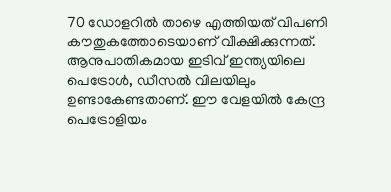70 ഡോളറില്‍ താഴെ എത്തിയത് വിപണി കൗതുകത്തോടെയാണ് വീക്ഷിക്കുന്നത്. ആനുപാതികമായ ഇടിവ് ഇന്ത്യയിലെ പെട്രോള്‍, ഡീസല്‍ വിലയിലും ഉണ്ടാകേണ്ടതാണ്. ഈ വേളയില്‍ കേന്ദ്ര പെട്രോളിയം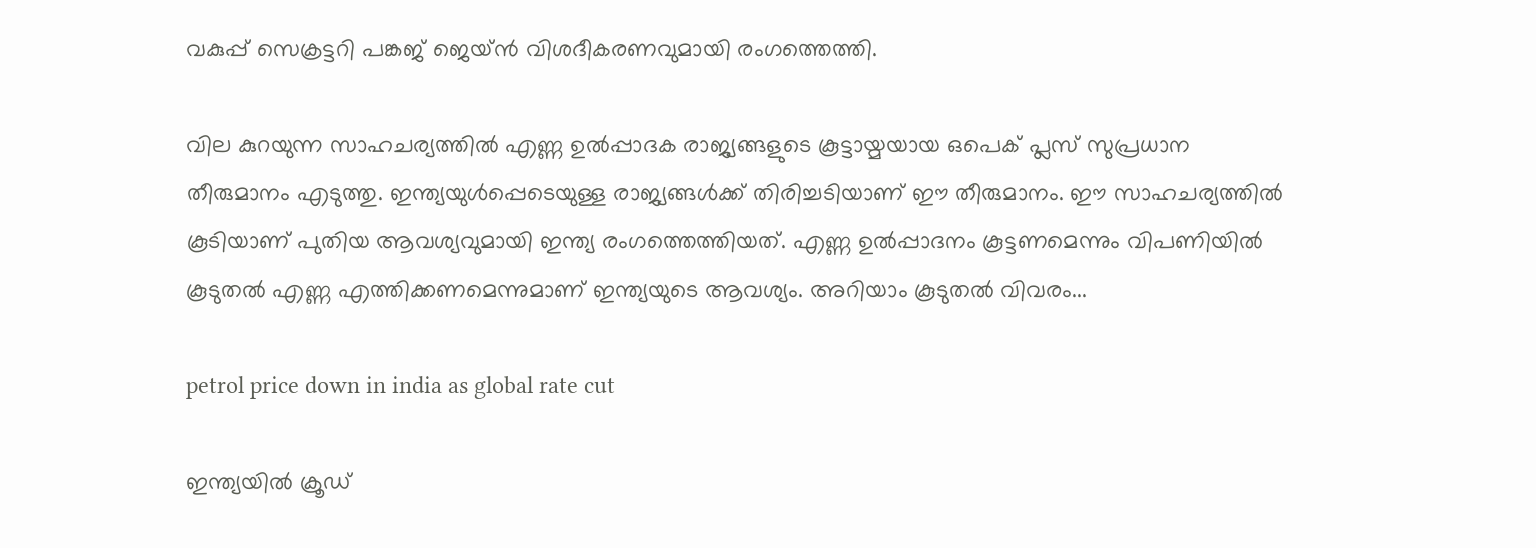വകുപ്പ് സെക്രട്ടറി പങ്കജ് ജെയ്ന്‍ വിശദീകരണവുമായി രംഗത്തെത്തി.

വില കുറയുന്ന സാഹചര്യത്തില്‍ എണ്ണ ഉല്‍പ്പാദക രാജ്യങ്ങളുടെ കൂട്ടായ്മയായ ഒപെക് പ്ലസ് സുപ്രധാന തീരുമാനം എടുത്തു. ഇന്ത്യയുള്‍പ്പെടെയുള്ള രാജ്യങ്ങള്‍ക്ക് തിരിച്ചടിയാണ് ഈ തീരുമാനം. ഈ സാഹചര്യത്തില്‍ കൂടിയാണ് പുതിയ ആവശ്യവുമായി ഇന്ത്യ രംഗത്തെത്തിയത്. എണ്ണ ഉല്‍പ്പാദനം കൂട്ടണമെന്നും വിപണിയില്‍ കൂടുതല്‍ എണ്ണ എത്തിക്കണമെന്നുമാണ് ഇന്ത്യയുടെ ആവശ്യം. അറിയാം കൂടുതല്‍ വിവരം...

petrol price down in india as global rate cut

ഇന്ത്യയില്‍ ക്രൂഡ്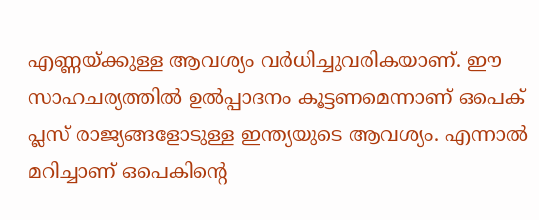എണ്ണയ്ക്കുള്ള ആവശ്യം വര്‍ധിച്ചുവരികയാണ്. ഈ സാഹചര്യത്തില്‍ ഉല്‍പ്പാദനം കൂട്ടണമെന്നാണ് ഒപെക് പ്ലസ് രാജ്യങ്ങളോടുള്ള ഇന്ത്യയുടെ ആവശ്യം. എന്നാല്‍ മറിച്ചാണ് ഒപെകിന്റെ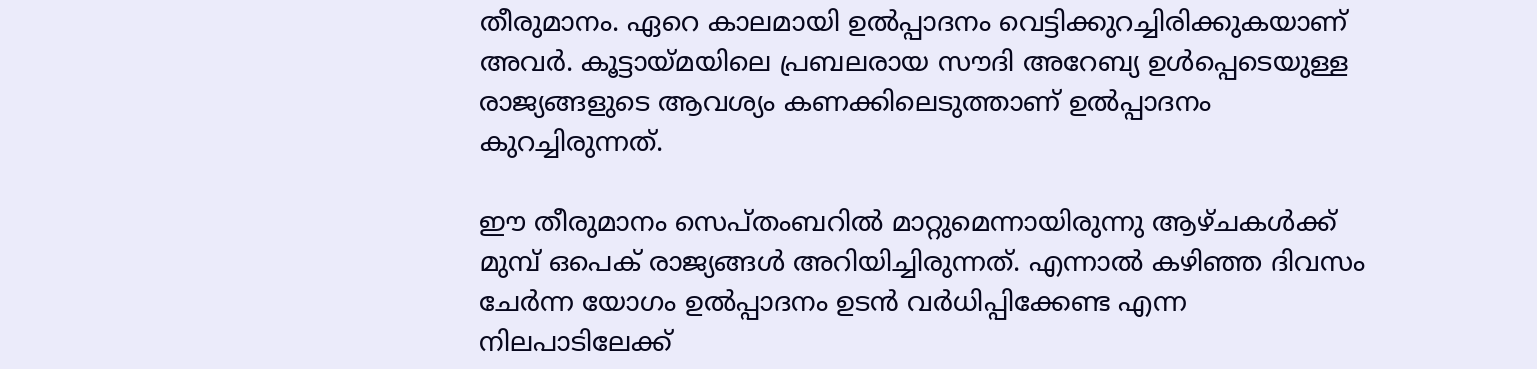തീരുമാനം. ഏറെ കാലമായി ഉല്‍പ്പാദനം വെട്ടിക്കുറച്ചിരിക്കുകയാണ് അവര്‍. കൂട്ടായ്മയിലെ പ്രബലരായ സൗദി അറേബ്യ ഉള്‍പ്പെടെയുള്ള രാജ്യങ്ങളുടെ ആവശ്യം കണക്കിലെടുത്താണ് ഉല്‍പ്പാദനം കുറച്ചിരുന്നത്.

ഈ തീരുമാനം സെപ്തംബറില്‍ മാറ്റുമെന്നായിരുന്നു ആഴ്ചകള്‍ക്ക് മുമ്പ് ഒപെക് രാജ്യങ്ങള്‍ അറിയിച്ചിരുന്നത്. എന്നാല്‍ കഴിഞ്ഞ ദിവസം ചേര്‍ന്ന യോഗം ഉല്‍പ്പാദനം ഉടന്‍ വര്‍ധിപ്പിക്കേണ്ട എന്ന നിലപാടിലേക്ക്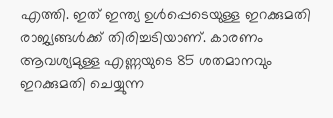എത്തി. ഇത് ഇന്ത്യ ഉള്‍പ്പെടെയുള്ള ഇറക്കുമതി രാജ്യങ്ങള്‍ക്ക് തിരിച്ചടിയാണ്. കാരണം ആവശ്യമുള്ള എണ്ണയുടെ 85 ശതമാനവും ഇറക്കുമതി ചെയ്യുന്ന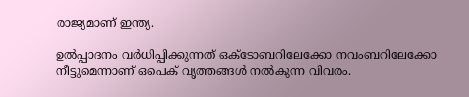രാജ്യമാണ് ഇന്ത്യ.

ഉല്‍പ്പാദനം വര്‍ധിപ്പിക്കുന്നത് ഒക്ടോബറിലേക്കോ നവംബറിലേക്കോ നീട്ടുമെന്നാണ് ഒപെക് വൃത്തങ്ങള്‍ നല്‍കുന്ന വിവരം.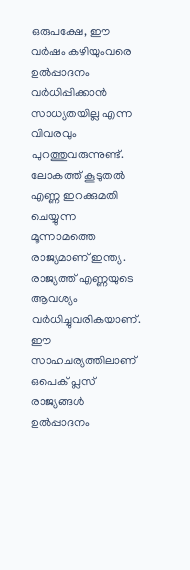ഒരുപക്ഷേ, ഈ വര്‍ഷം കഴിയുംവരെ ഉല്‍പ്പാദനം വര്‍ധിപ്പിക്കാന്‍ സാധ്യതയില്ല എന്ന വിവരവും പുറത്തുവരുന്നുണ്ട്. ലോകത്ത് കൂടുതല്‍ എണ്ണ ഇറക്കുമതി ചെയ്യുന്ന മൂന്നാമത്തെ രാജ്യമാണ് ഇന്ത്യ. രാജ്യത്ത് എണ്ണയുടെ ആവശ്യം വര്‍ധിച്ചുവരികയാണ്. ഈ സാഹചര്യത്തിലാണ് ഒപെക് പ്ലസ് രാജ്യങ്ങള്‍ ഉല്‍പ്പാദനം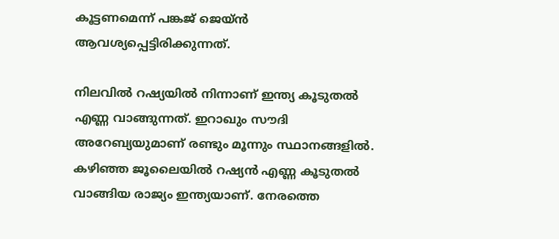കൂട്ടണമെന്ന് പങ്കജ് ജെയ്ന്‍ ആവശ്യപ്പെട്ടിരിക്കുന്നത്.

നിലവില്‍ റഷ്യയില്‍ നിന്നാണ് ഇന്ത്യ കൂടുതല്‍ എണ്ണ വാങ്ങുന്നത്. ഇറാഖും സൗദി അറേബ്യയുമാണ് രണ്ടും മൂന്നും സ്ഥാനങ്ങളില്‍. കഴിഞ്ഞ ജൂലൈയില്‍ റഷ്യന്‍ എണ്ണ കൂടുതല്‍ വാങ്ങിയ രാജ്യം ഇന്ത്യയാണ്. നേരത്തെ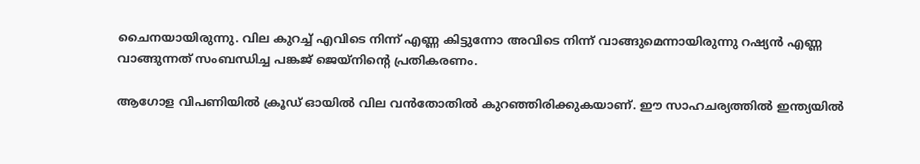ചൈനയായിരുന്നു. വില കുറച്ച് എവിടെ നിന്ന് എണ്ണ കിട്ടുന്നോ അവിടെ നിന്ന് വാങ്ങുമെന്നായിരുന്നു റഷ്യന്‍ എണ്ണ വാങ്ങുന്നത് സംബന്ധിച്ച പങ്കജ് ജെയ്‌നിന്റെ പ്രതികരണം.

ആഗോള വിപണിയില്‍ ക്രൂഡ് ഓയില്‍ വില വന്‍തോതില്‍ കുറഞ്ഞിരിക്കുകയാണ്. ഈ സാഹചര്യത്തില്‍ ഇന്ത്യയില്‍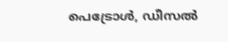പെട്രോള്‍, ഡീസല്‍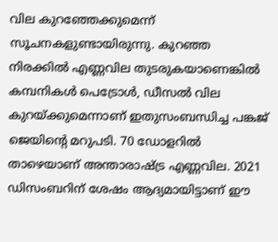വില കുറഞ്ഞേക്കുമെന്ന് സൂചനകളുണ്ടായിരുന്നു. കുറഞ്ഞ നിരക്കില്‍ എണ്ണവില തുടരുകയാണെങ്കില്‍ കമ്പനികള്‍ പെട്രോള്‍, ഡീസല്‍ വില കുറയ്ക്കുമെന്നാണ് ഇതുസംബന്ധിച്ച പങ്കജ് ജെയിന്റെ മറുപടി. 70 ഡോളറില്‍ താഴെയാണ് അന്താരാഷ്ട്ര എണ്ണവില. 2021 ഡിസംബറിന് ശേഷം ആദ്യമായിട്ടാണ് ഈ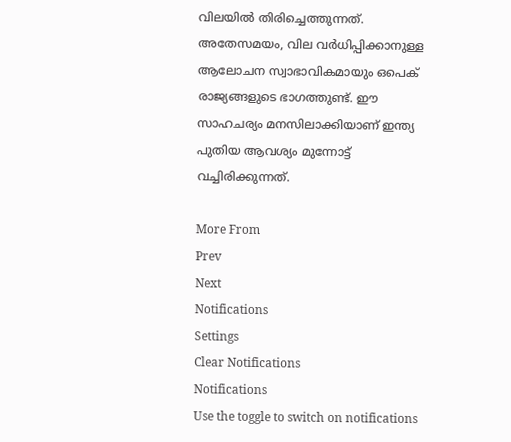വിലയില്‍ തിരിച്ചെത്തുന്നത്. അതേസമയം, വില വര്‍ധിപ്പിക്കാനുള്ള ആലോചന സ്വാഭാവികമായും ഒപെക് രാജ്യങ്ങളുടെ ഭാഗത്തുണ്ട്. ഈ സാഹചര്യം മനസിലാക്കിയാണ് ഇന്ത്യ പുതിയ ആവശ്യം മുന്നോട്ട് വച്ചിരിക്കുന്നത്.

More From
Prev
Next
Notifications
Settings
Clear Notifications
Notifications
Use the toggle to switch on notifications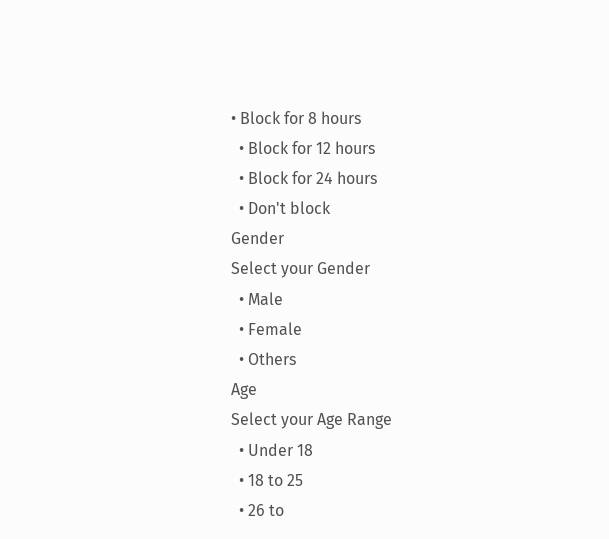• Block for 8 hours
  • Block for 12 hours
  • Block for 24 hours
  • Don't block
Gender
Select your Gender
  • Male
  • Female
  • Others
Age
Select your Age Range
  • Under 18
  • 18 to 25
  • 26 to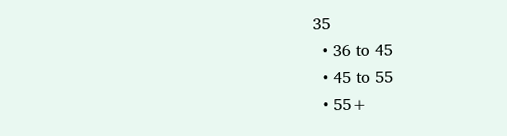35
  • 36 to 45
  • 45 to 55
  • 55+